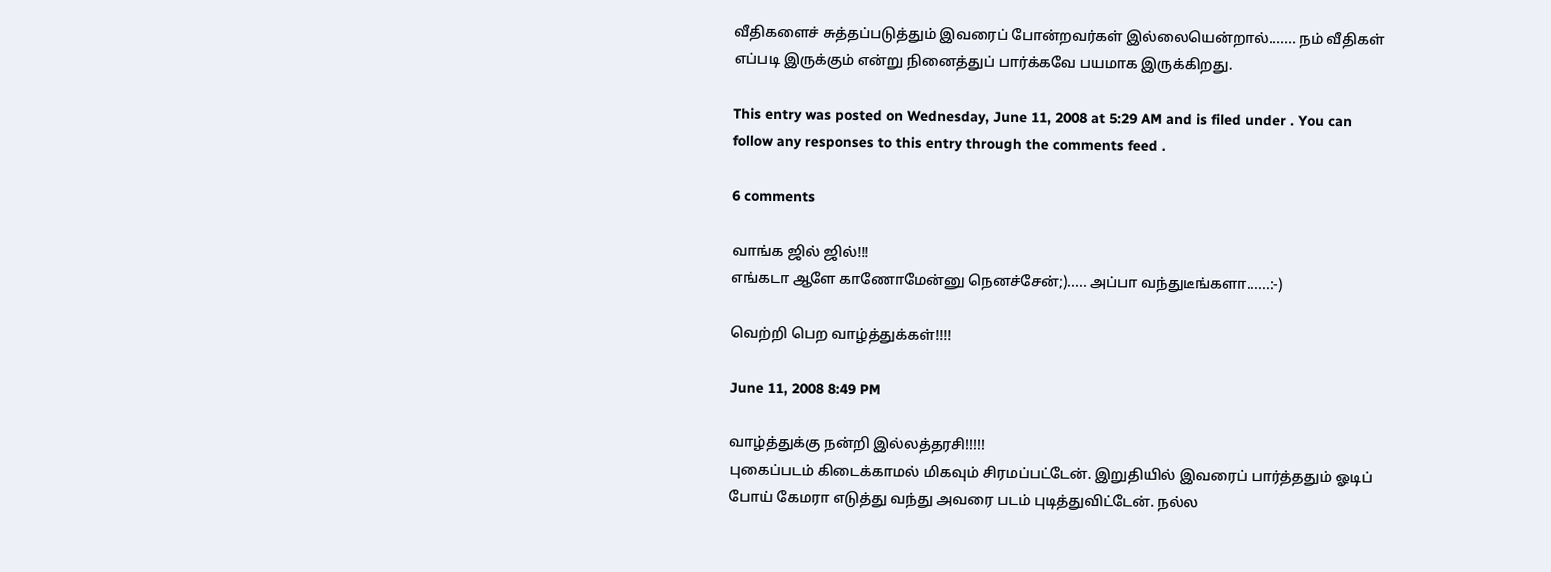வீதிகளைச் சுத்தப்படுத்தும் இவரைப் போன்றவர்கள் இல்லையென்றால்....... நம் வீதிகள் எப்படி இருக்கும் என்று நினைத்துப் பார்க்கவே பயமாக இருக்கிறது.

This entry was posted on Wednesday, June 11, 2008 at 5:29 AM and is filed under . You can follow any responses to this entry through the comments feed .

6 comments

வாங்க ஜில் ஜில்!!!
எங்கடா ஆளே காணோமேன்னு நெனச்சேன்;)..... அப்பா வந்துடீங்களா......:-)

வெற்றி பெற வாழ்த்துக்கள்!!!!

June 11, 2008 8:49 PM

வாழ்த்துக்கு நன்றி இல்லத்தரசி!!!!!
புகைப்படம் கிடைக்காமல் மிகவும் சிரமப்பட்டேன். இறுதியில் இவரைப் பார்த்ததும் ஓடிப் போய் கேமரா எடுத்து வந்து அவரை படம் புடித்துவிட்டேன். நல்ல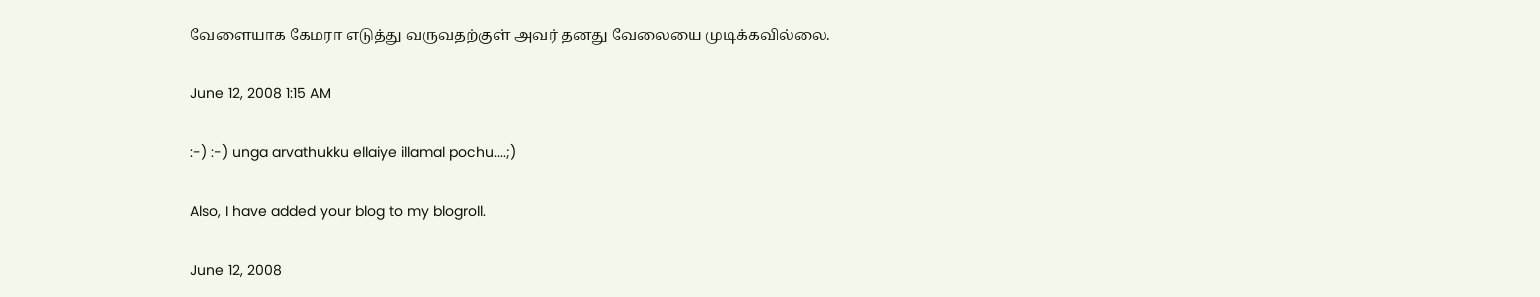வேளையாக கேமரா எடுத்து வருவதற்குள் அவர் தனது வேலையை முடிக்கவில்லை.

June 12, 2008 1:15 AM

:-) :-) unga arvathukku ellaiye illamal pochu....;)

Also, I have added your blog to my blogroll.

June 12, 2008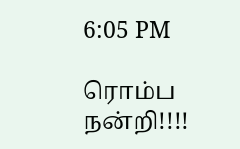6:05 PM

ரொம்ப நன்றி!!!!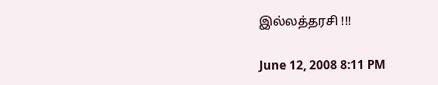இல்லத்தரசி !!!

June 12, 2008 8:11 PM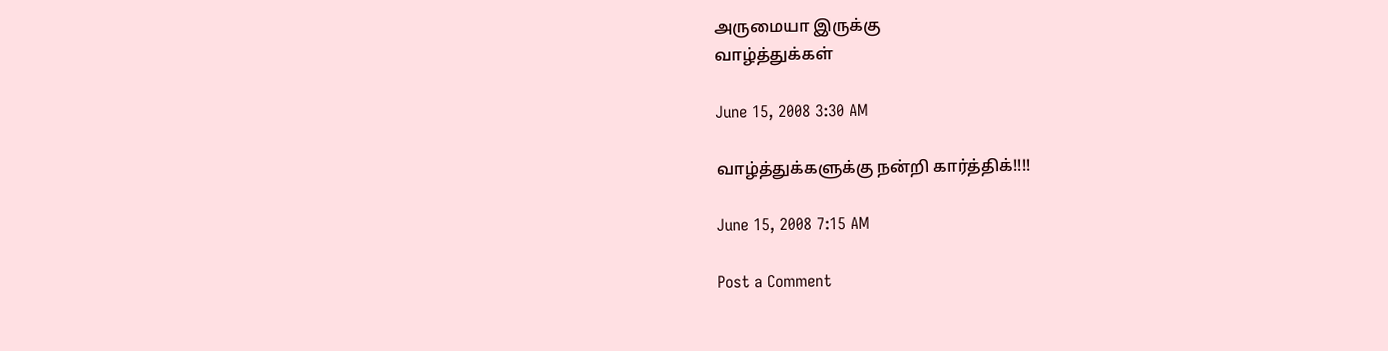அருமையா இருக்கு
வாழ்த்துக்கள்

June 15, 2008 3:30 AM

வாழ்த்துக்களுக்கு நன்றி கார்த்திக்!!!!

June 15, 2008 7:15 AM

Post a Comment